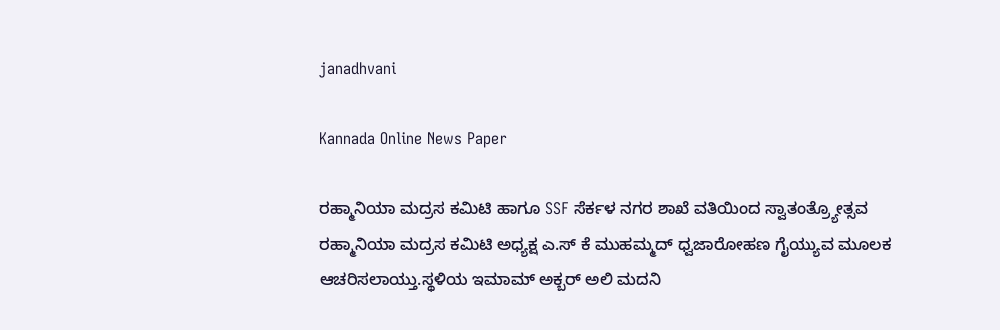janadhvani

Kannada Online News Paper

ರಹ್ಮಾನಿಯಾ ಮದ್ರಸ ಕಮಿಟಿ ಹಾಗೂ SSF ಸೆರ್ಕಳ ನಗರ ಶಾಖೆ ವತಿಯಿಂದ ಸ್ವಾತಂತ್ರ್ಯೋತ್ಸವ ರಹ್ಮಾನಿಯಾ ಮದ್ರಸ ಕಮಿಟಿ ಅಧ್ಯಕ್ಷ ಎ.ಸ್ ಕೆ ಮುಹಮ್ಮದ್ ಧ್ವಜಾರೋಹಣ ಗೈಯ್ಯುವ ಮೂಲಕ ಆಚರಿಸಲಾಯ್ತು.ಸ್ಥಳಿಯ ಇಮಾಮ್ ಅಕ್ಬರ್ ಅಲಿ ಮದನಿ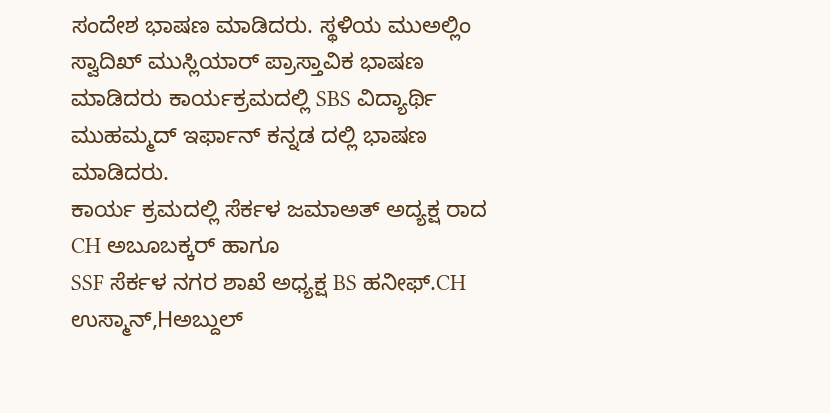ಸಂದೇಶ ಭಾಷಣ ಮಾಡಿದರು. ಸ್ಥಳಿಯ ಮುಅಲ್ಲಿಂ ಸ್ವಾದಿಖ್ ಮುಸ್ಲಿಯಾರ್ ಪ್ರಾಸ್ತಾವಿಕ ಭಾಷಣ ಮಾಡಿದರು ಕಾರ್ಯಕ್ರಮದಲ್ಲಿ SBS ವಿದ್ಯಾರ್ಥಿ ಮುಹಮ್ಮದ್ ಇರ್ಫಾನ್ ಕನ್ನಡ ದಲ್ಲಿ ಭಾಷಣ ಮಾಡಿದರು.
ಕಾರ್ಯ ಕ್ರಮದಲ್ಲಿ ಸೆರ್ಕಳ ಜಮಾಅತ್ ಅದ್ಯಕ್ಷ ರಾದ CH ಅಬೂಬಕ್ಕರ್ ಹಾಗೂ
SSF ಸೆರ್ಕಳ ನಗರ ಶಾಖೆ ಅಧ್ಯಕ್ಷ BS ಹನೀಫ್.CH ಉಸ್ಮಾನ್,Hಅಬ್ದುಲ್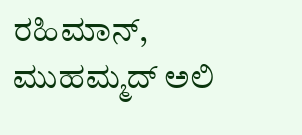ರಹಿಮಾನ್, ಮುಹಮ್ಮದ್ ಅಲಿ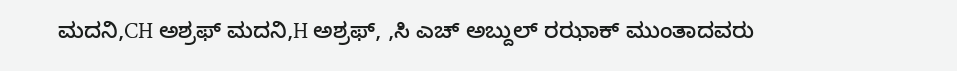ಮದನಿ,CH ಅಶ್ರಫ್ ಮದನಿ,H ಅಶ್ರಫ್, ,ಸಿ ಎಚ್ ಅಬ್ದುಲ್ ರಝಾಕ್ ಮುಂತಾದವರು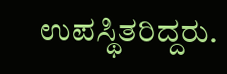ಉಪಸ್ಥಿತರಿದ್ದರು.